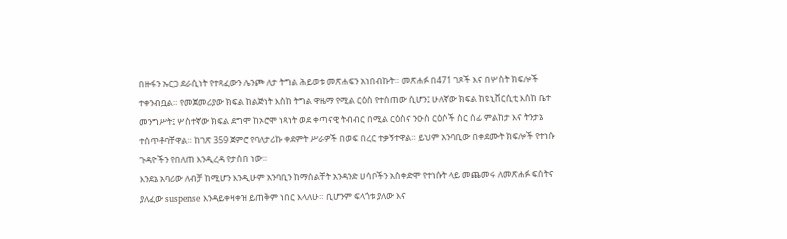በዙፋን ኡርጋ ደራሲነት የተጻፈውን ሌንጮ ለታ ትግል ሕይወቱ መጽሐፍን አነበብኩት። መጽሐፉ በ471 ገጾች እና በሦስት ክፍሎች ተቀንብቧል። የመጀመሪያው ክፍል ከልጅነት እስከ ትግል ዋዜማ የሚል ርዕስ የተሰጠው ሲሆን፤ ሁለኛው ክፍል ከዩኒቨርሲቲ እስከ ቤተ መንግሥት፤ ሦስተኛው ክፍል ደግሞ ከኦሮሞ ነጻነት ወደ ቀጣናዊ ትብብር በሚል ርዕስና ንዑስ ርዕሶች ስር ሰፊ ምልከታ እና ትንታኔ ተሰጥቶባቸዋል። ከገጽ 359 ጀምሮ የባለታሪኩ ቀደምት ሥራዎች በወፍ በረር ተቃኝተዋል። ይህም አንባቢው በቀደሙት ክፍሎች የተነሱ ጉዳዮችን የበለጠ እንዲረዳ የታሰበ ነው።
እንደኔ አባሪው ለብቻ ከሚሆን እንዲሁም አንባቢን ከማሰልቸት አንዳንድ ሀሳቦችን አስቀድሞ የተነሱት ላይ መጨመሩ ለመጽሐፉ ፍሰትና ያለፈው suspense እንዳይቀዛቀዝ ይጠቅም ነበር እላለሁ። ቢሆንም ፍላጎቱ ያለው እና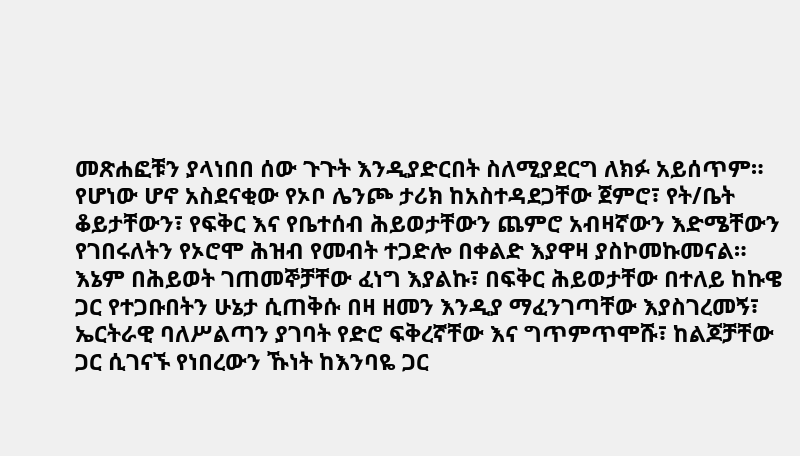መጽሐፎቹን ያላነበበ ሰው ጉጉት እንዲያድርበት ስለሚያደርግ ለክፉ አይሰጥም።
የሆነው ሆኖ አስደናቂው የኦቦ ሌንጮ ታሪክ ከአስተዳደጋቸው ጀምሮ፣ የት/ቤት ቆይታቸውን፣ የፍቅር እና የቤተሰብ ሕይወታቸውን ጨምሮ አብዛኛውን እድሜቸውን የገበሩለትን የኦሮሞ ሕዝብ የመብት ተጋድሎ በቀልድ እያዋዛ ያስኮመኩመናል። እኔም በሕይወት ገጠመኞቻቸው ፈነግ እያልኩ፣ በፍቅር ሕይወታቸው በተለይ ከኩዌ ጋር የተጋቡበትን ሁኔታ ሲጠቅሱ በዛ ዘመን እንዲያ ማፈንገጣቸው እያስገረመኝ፣ ኤርትራዊ ባለሥልጣን ያገባት የድሮ ፍቅረኛቸው እና ግጥምጥሞሹ፣ ከልጆቻቸው ጋር ሲገናኙ የነበረውን ኹነት ከእንባዬ ጋር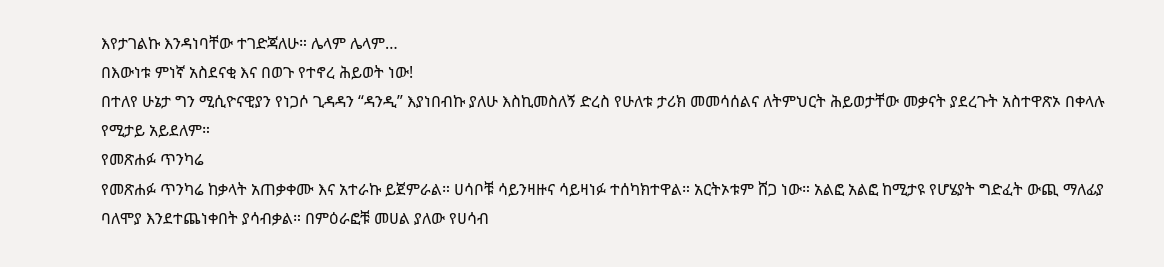እየታገልኩ እንዳነባቸው ተገድጃለሁ። ሌላም ሌላም…
በእውነቱ ምነኛ አስደናቂ እና በወጉ የተኖረ ሕይወት ነው!
በተለየ ሁኔታ ግን ሚሲዮናዊያን የነጋሶ ጊዳዳን “ዳንዲ” እያነበብኩ ያለሁ እስኪመስለኝ ድረስ የሁለቱ ታሪክ መመሳሰልና ለትምህርት ሕይወታቸው መቃናት ያደረጉት አስተዋጽኦ በቀላሉ የሚታይ አይደለም።
የመጽሐፉ ጥንካሬ
የመጽሐፉ ጥንካሬ ከቃላት አጠቃቀሙ እና አተራኩ ይጀምራል። ሀሳቦቹ ሳይንዛዙና ሳይዛነፉ ተሰካክተዋል። አርትኦቱም ሸጋ ነው። አልፎ አልፎ ከሚታዩ የሆሄያት ግድፈት ውጪ ማለፊያ ባለሞያ እንደተጨነቀበት ያሳብቃል። በምዕራፎቹ መሀል ያለው የሀሳብ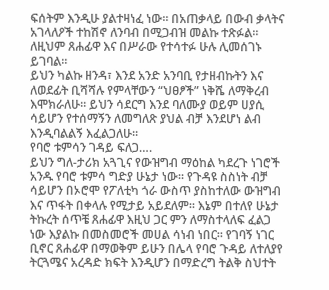ፍሰትም እንዲሁ ያልተዛነፈ ነው። በአጠቃላይ በውብ ቃላትና አገላለዖች ተከሽኖ ለንባብ በሚጋብዝ መልኩ ተጽፉል። ለዚህም ጸሐፊዋ እና በሥራው የተሳተፉ ሁሉ ሊመሰገኑ ይገባል።
ይህን ካልኩ ዘንዳ፣ እንደ አንድ አንባቢ የታዘብኩትን እና ለወደፊት ቢሻሻሉ የምላቸውን “ህፀፆች” ነቅሼ ለማቅረብ እሞክራለሁ። ይህን ሳደርግ እንደ ባለሙያ ወይም ሀያሲ ሳይሆን የተሰማኝን ለመግለጽ ያህል ብቻ እንደሆነ ልብ እንዲባልልኝ እፈልጋለሁ።
የባሮ ቱምሳን ገዳይ ፍለጋ….
ይህን ግለ-ታሪክ አጓጊና የውዝግብ ማዕከል ካደረጉ ነገሮች አንዱ የባሮ ቱምሳ ግድያ ሁኔታ ነው። የጉዳዩ ስስነት ብቻ ሳይሆን በኦሮሞ የፖለቲካ ጎራ ውስጥ ያስከተለው ውዝግብ እና ጥፋት በቀላሉ የሚታይ አይደለም። እኔም በተለየ ሁኔታ ትኩረት ሰጥቼ ጸሐፊዋ እዚህ ጋር ምን ለማስተላለፍ ፈልጋ ነው እያልኩ በመስመሮች መሀል ሳነብ ነበር። የገባኝ ነገር ቢኖር ጸሐፊዋ በማወቅም ይሁን በሌላ የባሮ ጉዳይ ለተለያየ ትርጓሜና አረዳድ ክፍት እንዲሆን በማድረግ ትልቅ ስህተት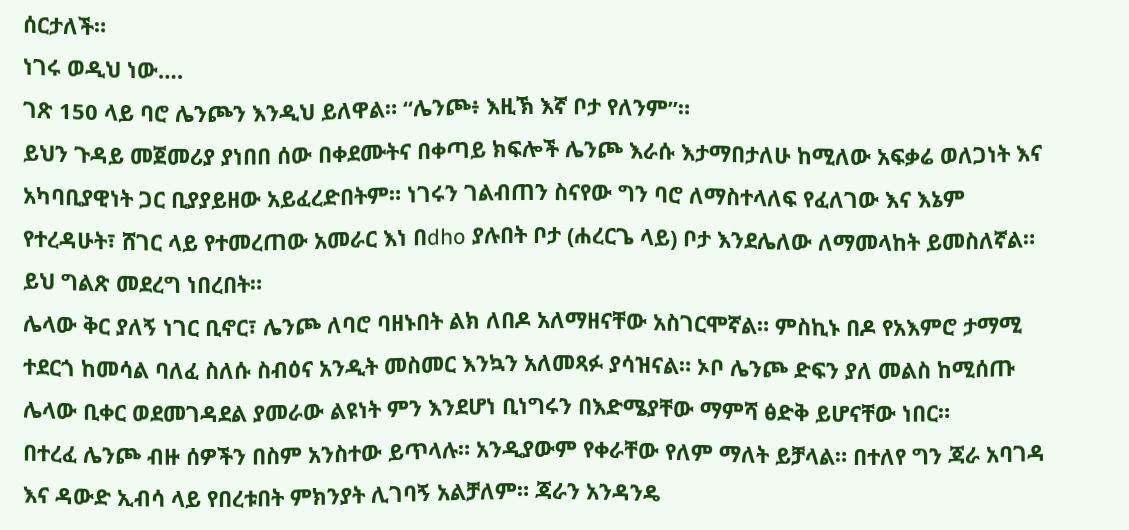ሰርታለች።
ነገሩ ወዲህ ነው….
ገጽ 150 ላይ ባሮ ሌንጮን እንዲህ ይለዋል። “ሌንጮ፥ እዚኽ እኛ ቦታ የለንም”።
ይህን ጉዳይ መጀመሪያ ያነበበ ሰው በቀደሙትና በቀጣይ ክፍሎች ሌንጮ እራሱ እታማበታለሁ ከሚለው አፍቃሬ ወለጋነት እና አካባቢያዊነት ጋር ቢያያይዘው አይፈረድበትም። ነገሩን ገልብጠን ስናየው ግን ባሮ ለማስተላለፍ የፈለገው እና እኔም የተረዳሁት፣ ሸገር ላይ የተመረጠው አመራር እነ በdho ያሉበት ቦታ (ሐረርጌ ላይ) ቦታ እንደሌለው ለማመላከት ይመስለኛል። ይህ ግልጽ መደረግ ነበረበት።
ሌላው ቅር ያለኝ ነገር ቢኖር፣ ሌንጮ ለባሮ ባዘኑበት ልክ ለበዶ አለማዘናቸው አስገርሞኛል። ምስኪኑ በዶ የአእምሮ ታማሚ ተደርጎ ከመሳል ባለፈ ስለሱ ስብዕና አንዲት መስመር እንኳን አለመጻፉ ያሳዝናል። ኦቦ ሌንጮ ድፍን ያለ መልስ ከሚሰጡ ሌላው ቢቀር ወደመገዳደል ያመራው ልዩነት ምን እንደሆነ ቢነግሩን በእድሜያቸው ማምሻ ፅድቅ ይሆናቸው ነበር።
በተረፈ ሌንጮ ብዙ ሰዎችን በስም አንስተው ይጥላሉ። አንዲያውም የቀራቸው የለም ማለት ይቻላል። በተለየ ግን ጃራ አባገዳ እና ዳውድ ኢብሳ ላይ የበረቱበት ምክንያት ሊገባኝ አልቻለም። ጃራን አንዳንዴ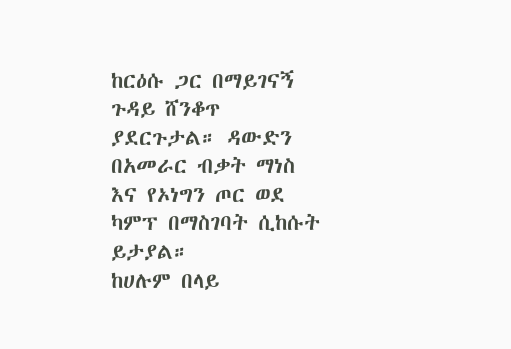ከርዕሱ ጋር በማይገናኝ ጉዳይ ሸንቆጥ ያደርጉታል። ዳውድን በአመራር ብቃት ማነስ እና የኦነግን ጦር ወደ ካምፕ በማስገባት ሲከሱት ይታያል።
ከሀሉም በላይ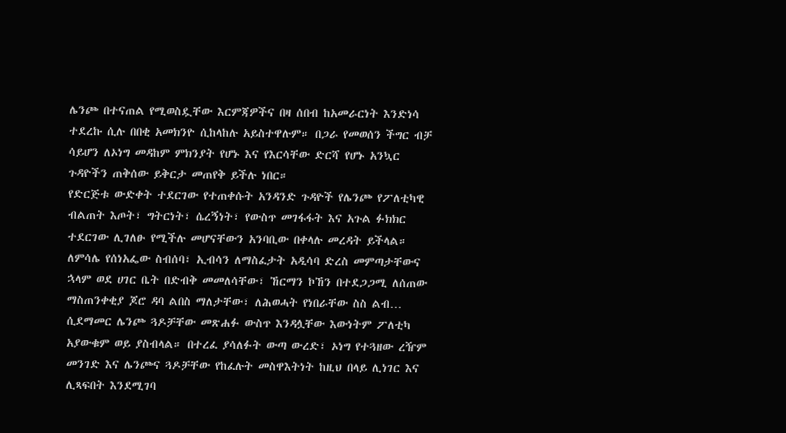ሌንጮ በተናጠል የሚወስዷቸው እርምጃዎችና በዛ ሰበብ ከአመራርነት እንድነሳ ተደረኩ ሲሉ በበቂ አመክንዮ ሲከላከሉ አይስተዋሉም። በጋራ የመወሰን ችግር ብቻ ሳይሆን ለኦነግ መዳከም ምክንያት የሆኑ እና የእርሳቸው ድርሻ የሆኑ አንኳር ጉዳዮችን ጠቅሰው ይቅርታ መጠየቅ ይችሉ ነበር።
የድርጅቱ ውድቀት ተደርገው የተጠቀሱት አንዳንድ ጉዳዮች የሌንጮ የፖለቲካዊ ብልጠት እጦት፣ ግትርነት፣ ሴረኝነት፣ የውስጥ መገፋፋት እና አጉል ፉክክር ተደርገው ሊገለፁ የሚችሉ መሆናቸውን አንባቢው በቀላሉ መረዳት ይችላል። ለምሳሌ የሰነአፌው ስብሰባ፣ ኢብሳን ለማስፈታት አዲሳባ ድረስ መምጣታቸውና ኋላም ወደ ሀገር ቤት በድብቅ መመለሳቸው፣ ኸርማን ኮኸን በተደጋጋሚ ለሰጠው ማስጠንቀቂያ ጆሮ ዳባ ልበስ ማለታቸው፣ ለሕወሓት የነበራቸው ስስ ልብ… ሲደማመር ሌንጮ ጓዶቻቸው መጽሐፉ ውስጥ እንዳሏቸው እውነትም ፖለቲካ አያውቁም ወይ ያስብላል። በተረፈ ያሳለፉት ውጣ ውረድ፣ ኦነግ የተጓዘው ረዥም መንገድ እና ሌንጮና ጓዶቻቸው የከፈሉት መስዋእትነት ከዚህ በላይ ሊነገር እና ሊጻፍበት እንደሚገባ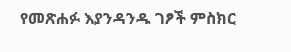የመጽሐፉ እያንዳንዱ ገፆች ምስክር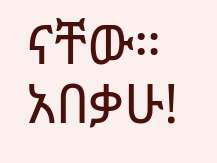ናቸው።
አበቃሁ!